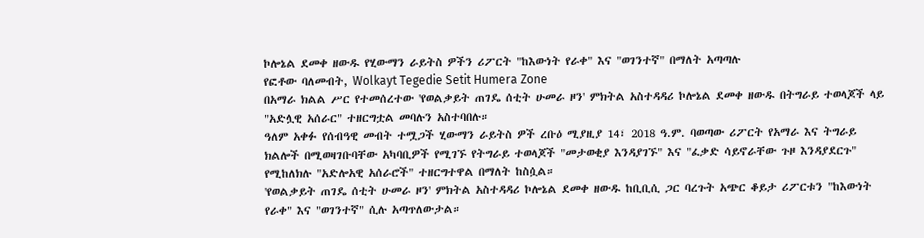ኮሎኔል ደመቀ ዘውዱ የሂውማን ራይትስ ዎችን ሪፖርት "ከእውነት የራቀ" እና "ወገንተኛ" በማለት አጣጣሉ
የፎቶው ባለመብት, Wolkayt Tegedie Setit Humera Zone
በአማራ ክልል ሥር የተመሰረተው 'የወልቃይት ጠገዴ ሰቲት ሁመራ ዞን' ምክትል አስተዳዳሪ ኮሎኔል ደመቀ ዘውዱ በትግራይ ተወላጆች ላይ "አድሏዊ አሰራር" ተዘርግቷል መባሉን አስተባበሉ።
ዓለም አቀፉ የሰብዓዊ መብት ተሟጋች ሂውማን ራይትስ ዎች ረቡዕ ሚያዚያ 14፣ 2018 ዓ.ም. ባወጣው ሪፖርት የአማራ እና ትግራይ ክልሎች በሚወዛገቡባቸው አካባቢዎች የሚገኙ የትግራይ ተወላጆች "መታወቂያ እንዳያገኙ" እና "ፈቃድ ሳይኖራቸው ጉዞ እንዳያደርጉ" የሚከለክሉ "አድሎአዊ አሰራሮች" ተዘርግተዋል በማለት ከስሷል።
'የወልቃይት ጠገዴ ሰቲት ሁመራ ዞን' ምክትል አስተዳዳሪ ኮሎኔል ደመቀ ዘውዱ ከቢቢሲ ጋር ባረጉት አጭር ቆይታ ሪፖርቱን "ከእውነት የራቀ" እና "ወገንተኛ" ሲሉ አጣጥለውታል።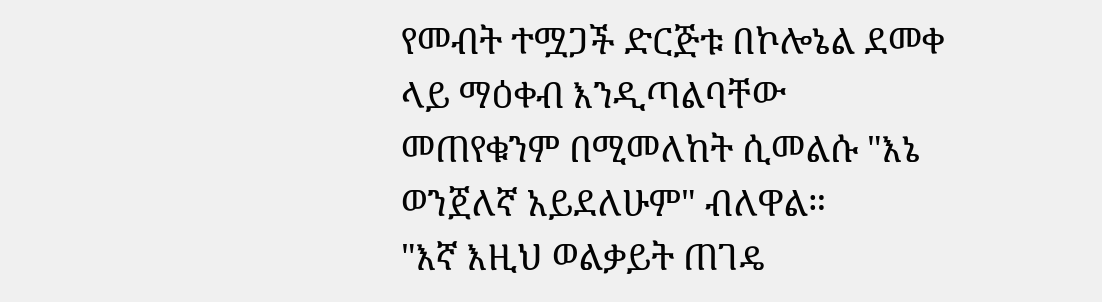የመብት ተሟጋች ድርጅቱ በኮሎኔል ደመቀ ላይ ማዕቀብ እንዲጣልባቸው መጠየቁንም በሚመለከት ሲመልሱ "እኔ ወንጀለኛ አይደለሁም" ብለዋል።
"እኛ እዚህ ወልቃይት ጠገዴ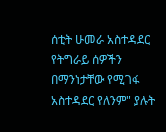ሰቲት ሁመራ አስተዳደር የትግራይ ሰዎችን በማንነታቸው የሚገፋ አስተዳደር የለንም" ያሉት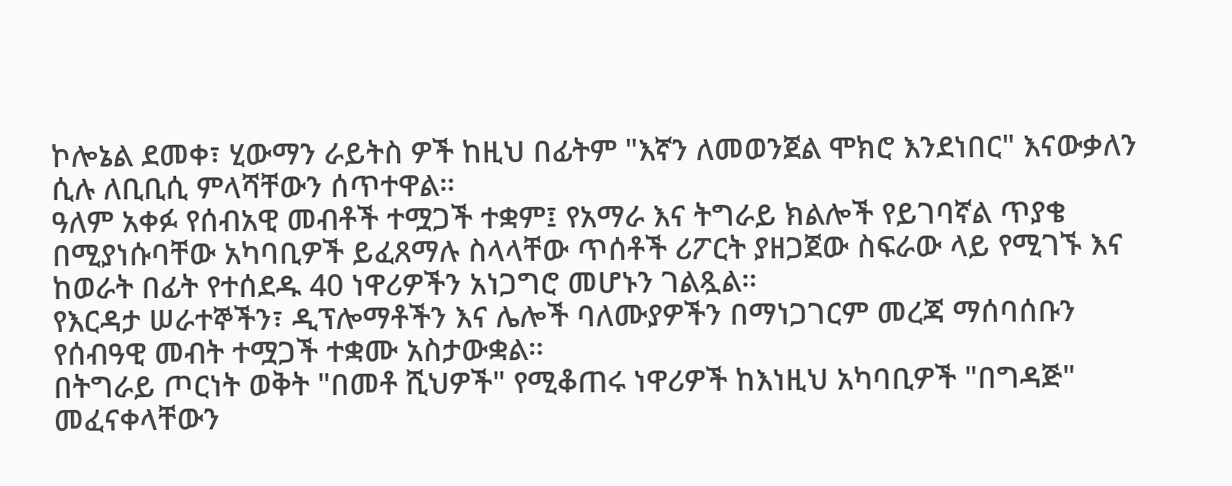ኮሎኔል ደመቀ፣ ሂውማን ራይትስ ዎች ከዚህ በፊትም "እኛን ለመወንጀል ሞክሮ እንደነበር" እናውቃለን ሲሉ ለቢቢሲ ምላሻቸውን ሰጥተዋል።
ዓለም አቀፉ የሰብአዊ መብቶች ተሟጋች ተቋም፤ የአማራ እና ትግራይ ክልሎች የይገባኛል ጥያቄ በሚያነሱባቸው አካባቢዎች ይፈጸማሉ ስላላቸው ጥሰቶች ሪፖርት ያዘጋጀው ስፍራው ላይ የሚገኙ እና ከወራት በፊት የተሰደዱ 40 ነዋሪዎችን አነጋግሮ መሆኑን ገልጿል።
የእርዳታ ሠራተኞችን፣ ዲፕሎማቶችን እና ሌሎች ባለሙያዎችን በማነጋገርም መረጃ ማሰባሰቡን የሰብዓዊ መብት ተሟጋች ተቋሙ አስታውቋል።
በትግራይ ጦርነት ወቅት "በመቶ ሺህዎች" የሚቆጠሩ ነዋሪዎች ከእነዚህ አካባቢዎች "በግዳጅ" መፈናቀላቸውን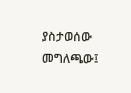ያስታወሰው መግለጫው፤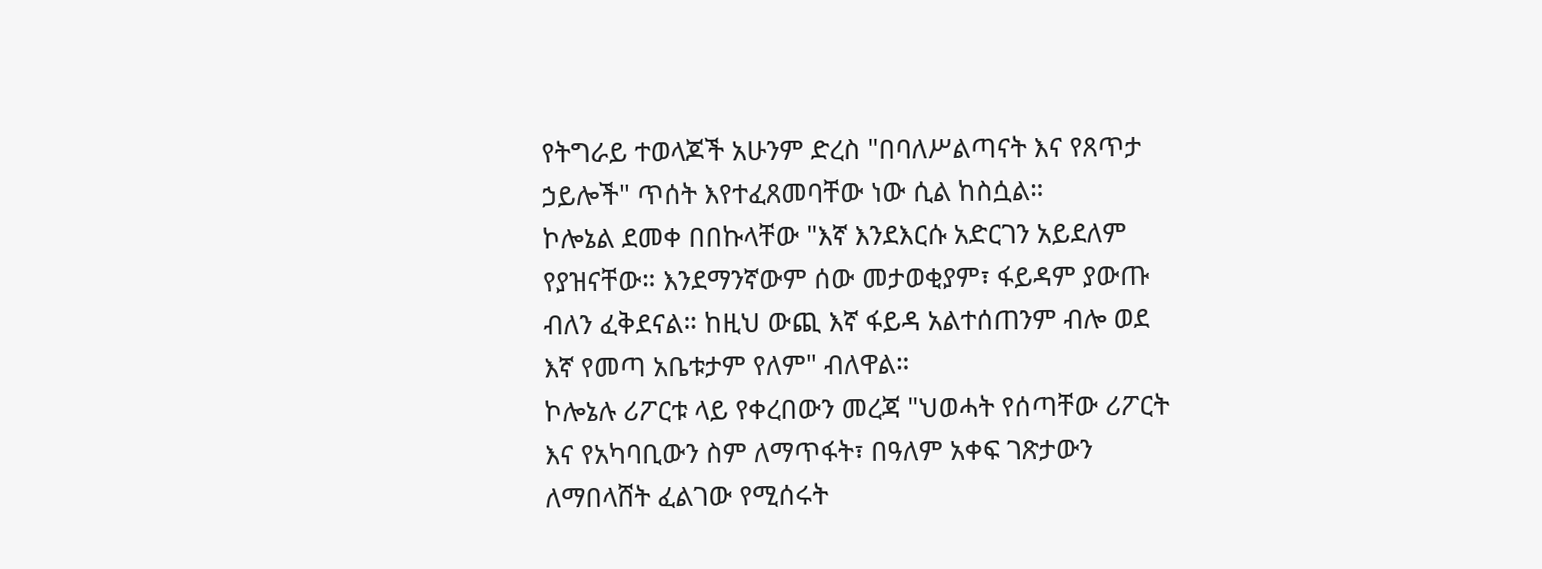የትግራይ ተወላጆች አሁንም ድረስ "በባለሥልጣናት እና የጸጥታ ኃይሎች" ጥሰት እየተፈጸመባቸው ነው ሲል ከስሷል።
ኮሎኔል ደመቀ በበኩላቸው "እኛ እንደእርሱ አድርገን አይደለም የያዝናቸው። እንደማንኛውም ሰው መታወቂያም፣ ፋይዳም ያውጡ ብለን ፈቅደናል። ከዚህ ውጪ እኛ ፋይዳ አልተሰጠንም ብሎ ወደ እኛ የመጣ አቤቱታም የለም" ብለዋል።
ኮሎኔሉ ሪፖርቱ ላይ የቀረበውን መረጃ "ህወሓት የሰጣቸው ሪፖርት እና የአካባቢውን ስም ለማጥፋት፣ በዓለም አቀፍ ገጽታውን ለማበላሸት ፈልገው የሚሰሩት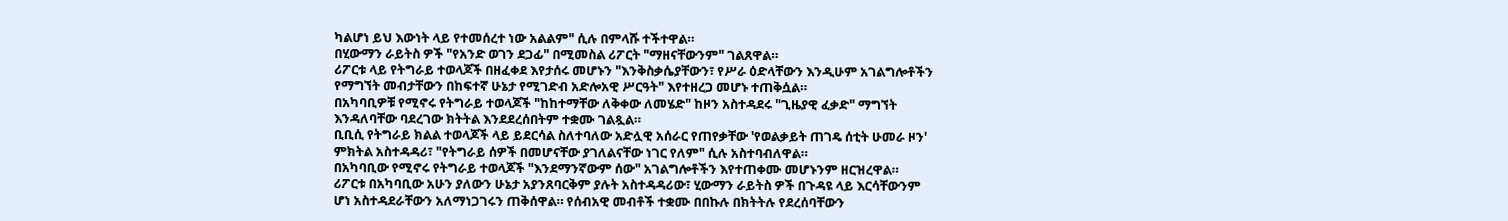ካልሆነ ይህ እውነት ላይ የተመሰረተ ነው አልልም" ሲሉ በምላሹ ተችተዋል።
በሂውማን ራይትስ ዎች "የአንድ ወገን ደጋፊ" በሚመስል ሪፖርት "ማዘናቸውንም" ገልጸዋል።
ሪፖርቱ ላይ የትግራይ ተወላጆች በዘፈቀደ እየታሰሩ መሆኑን "እንቅስቃሴያቸውን፣ የሥራ ዕድላቸውን እንዲሁም አገልግሎቶችን የማግኘት መብታቸውን በከፍተኛ ሁኔታ የሚገድብ አድሎአዊ ሥርዓት" እየተዘረጋ መሆኑ ተጠቅሷል።
በአካባቢዎቹ የሚኖሩ የትግራይ ተወላጆች "ከከተማቸው ለቅቀው ለመሄድ" ከዞን አስተዳደሩ "ጊዜያዊ ፈቃድ" ማግኘት እንዳለባቸው ባደረገው ክትትል እንደደረሰበትም ተቋሙ ገልጿል።
ቢቢሲ የትግራይ ክልል ተወላጆች ላይ ይደርሳል ስለተባለው አድሏዊ አሰራር የጠየቃቸው 'የወልቃይት ጠገዴ ሰቲት ሁመራ ዞን' ምክትል አስተዳዳሪ፣ "የትግራይ ሰዎች በመሆናቸው ያገለልናቸው ነገር የለም" ሲሉ አስተባብለዋል።
በአካባቢው የሚኖሩ የትግራይ ተወላጆች "እንደማንኛውም ሰው" አገልግሎቶችን እየተጠቀሙ መሆኑንም ዘርዝረዋል።
ሪፖርቱ በአካባቢው አሁን ያለውን ሁኔታ አያንጸባርቅም ያሉት አስተዳዳሪው፣ ሂውማን ራይትስ ዎች በጉዳዩ ላይ እርሳቸውንም ሆነ አስተዳደራቸውን አለማነጋገሩን ጠቅሰዋል። የሰብአዊ መብቶች ተቋሙ በበኩሉ በክትትሉ የደረሰባቸውን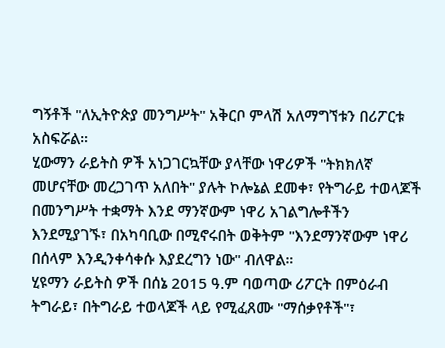ግኝቶች "ለኢትዮጵያ መንግሥት" አቅርቦ ምላሽ አለማግኘቱን በሪፖርቱ አስፍሯል።
ሂውማን ራይትስ ዎች አነጋገርኳቸው ያላቸው ነዋሪዎች "ትክክለኛ መሆናቸው መረጋገጥ አለበት" ያሉት ኮሎኔል ደመቀ፣ የትግራይ ተወላጆች በመንግሥት ተቋማት እንደ ማንኛውም ነዋሪ አገልግሎቶችን እንደሚያገኙ፣ በአካባቢው በሚኖሩበት ወቅትም "እንደማንኛውም ነዋሪ በሰላም እንዲንቀሳቀሱ እያደረግን ነው" ብለዋል።
ሂዩማን ራይትስ ዎች በሰኔ 2015 ዓ.ም ባወጣው ሪፖርት በምዕራብ ትግራይ፣ በትግራይ ተወላጆች ላይ የሚፈጸሙ "ማሰቃየቶች"፣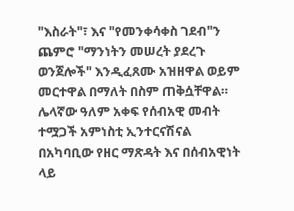"እስራት"፣ እና "የመንቀሳቀስ ገደብ"ን ጨምሮ "ማንነትን መሠረት ያደረጉ ወንጀሎች" እንዲፈጸሙ አዝዘዋል ወይም መርተዋል በማለት በስም ጠቅሷቸዋል።
ሌላኛው ዓለም አቀፍ የሰብአዊ መብት ተሟጋች አምነስቲ ኢንተርናሽናል በአካባቢው የዘር ማጽዳት እና በሰብአዊነት ላይ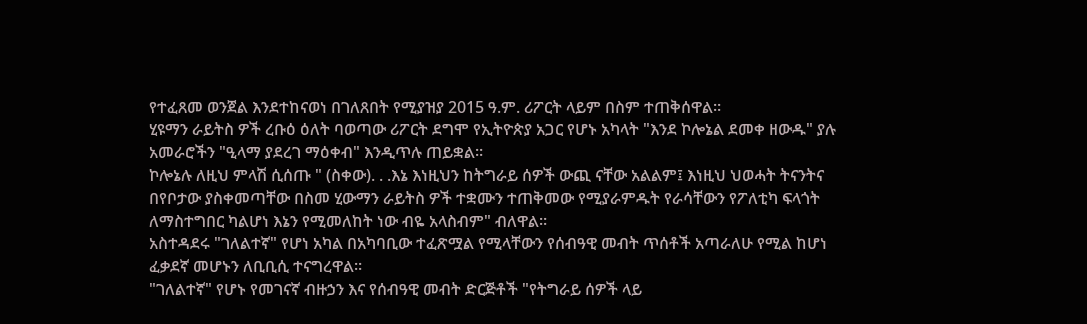የተፈጸመ ወንጀል እንደተከናወነ በገለጸበት የሚያዝያ 2015 ዓ.ም. ሪፖርት ላይም በስም ተጠቅሰዋል።
ሂዩማን ራይትስ ዎች ረቡዕ ዕለት ባወጣው ሪፖርት ደግሞ የኢትዮጵያ አጋር የሆኑ አካላት "እንደ ኮሎኔል ደመቀ ዘውዱ" ያሉ አመራሮችን "ዒላማ ያደረገ ማዕቀብ" እንዲጥሉ ጠይቋል።
ኮሎኔሉ ለዚህ ምላሽ ሲሰጡ " (ስቀው). . .እኔ እነዚህን ከትግራይ ሰዎች ውጪ ናቸው አልልም፤ እነዚህ ህወሓት ትናንትና በየቦታው ያስቀመጣቸው በስመ ሂውማን ራይትስ ዎች ተቋሙን ተጠቅመው የሚያራምዱት የራሳቸውን የፖለቲካ ፍላጎት ለማስተግበር ካልሆነ እኔን የሚመለከት ነው ብዬ አላስብም" ብለዋል።
አስተዳደሩ "ገለልተኛ" የሆነ አካል በአካባቢው ተፈጽሟል የሚላቸውን የሰብዓዊ መብት ጥሰቶች አጣራለሁ የሚል ከሆነ ፈቃደኛ መሆኑን ለቢቢሲ ተናግረዋል።
"ገለልተኛ" የሆኑ የመገናኛ ብዙኃን እና የሰብዓዊ መብት ድርጅቶች "የትግራይ ሰዎች ላይ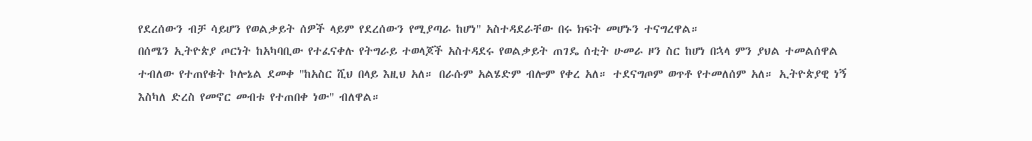የደረሰውን ብቻ ሳይሆን የወልቃይት ሰዎች ላይም የደረሰውን የሚያጣራ ከሆነ" አስተዳደራቸው በሩ ክፍት መሆኑን ተናግረዋል።
በሰሜን ኢትዮጵያ ጦርነት ከአካባቢው የተፈናቀሉ የትግራይ ተወላጆች አስተዳደሩ የወልቃይት ጠገዴ ሰቲት ሁመራ ዞን ስር ከሆነ በኋላ ምን ያህል ተመልሰዋል ተብለው የተጠየቁት ኮሎኔል ደመቀ "ከአስር ሺህ በላይ እዚህ አለ። በራሱም አልሄድም ብሎም የቀረ አለ። ተደናግጦም ወጥቶ የተመለሰም አለ። ኢትዮጵያዊ ነኝ እስካለ ድረስ የመኖር መብቱ የተጠበቀ ነው" ብለዋል።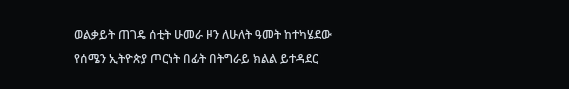ወልቃይት ጠገዴ ሰቲት ሁመራ ዞን ለሁለት ዓመት ከተካሄደው የሰሜን ኢትዮጵያ ጦርነት በፊት በትግራይ ክልል ይተዳደር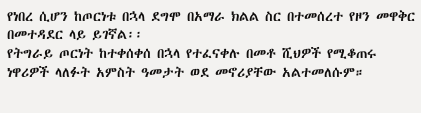የነበረ ሲሆን ከጦርነቱ በኋላ ደግሞ በአማራ ክልል ስር በተመሰረተ የዞን መዋቅር በመተዳደር ላይ ይገኛል፡፡
የትግራይ ጦርነት ከተቀሰቀሰ በኋላ የተፈናቀሉ በመቶ ሺህዎች የሚቆጠሩ ነዋሪዎች ላለፉት አምስት ዓመታት ወደ መኖሪያቸው አልተመለሱም።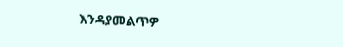እንዳያመልጥዎ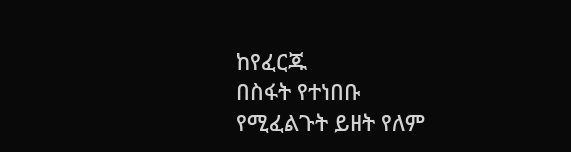ከየፈርጁ
በስፋት የተነበቡ
የሚፈልጉት ይዘት የለም